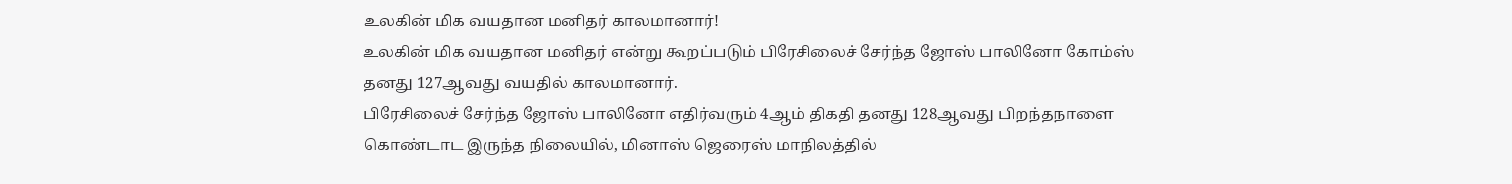உலகின் மிக வயதான மனிதர் காலமானார்!
உலகின் மிக வயதான மனிதர் என்று கூறப்படும் பிரேசிலைச் சேர்ந்த ஜோஸ் பாலினோ கோம்ஸ் தனது 127ஆவது வயதில் காலமானார்.
பிரேசிலைச் சேர்ந்த ஜோஸ் பாலினோ எதிர்வரும் 4ஆம் திகதி தனது 128ஆவது பிறந்தநாளை கொண்டாட இருந்த நிலையில், மினாஸ் ஜெரைஸ் மாநிலத்தில்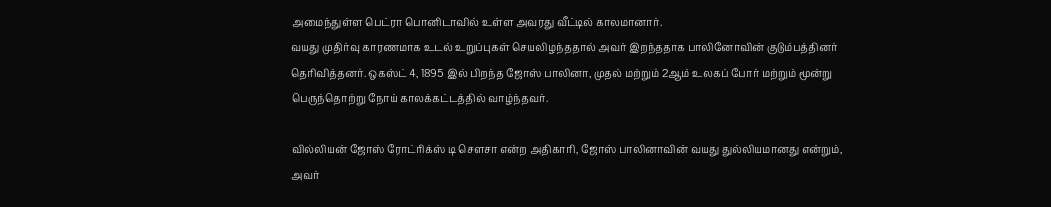அமைந்துள்ள பெட்ரா பொனிடாவில் உள்ள அவரது வீட்டில் காலமானார்.
வயது முதிர்வு காரணமாக உடல் உறுப்புகள் செயலிழந்ததால் அவர் இறந்ததாக பாலினோவின் குடும்பத்தினர் தெரிவித்தனர். ஒகஸ்ட் 4, 1895 இல் பிறந்த ஜோஸ் பாலினா, முதல் மற்றும் 2ஆம் உலகப் போர் மற்றும் மூன்று பெருந்தொற்று நோய் காலக்கட்டத்தில் வாழ்ந்தவர்.

வில்லியன் ஜோஸ் ரோட்ரிக்ஸ் டி சௌசா என்ற அதிகாரி, ஜோஸ் பாலினாவின் வயது துல்லியமானது என்றும், அவர்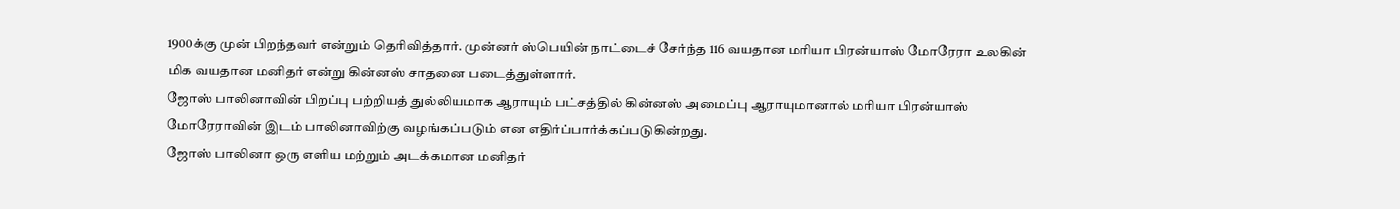1900க்கு முன் பிறந்தவர் என்றும் தெரிவித்தார். முன்னர் ஸ்பெயின் நாட்டைச் சேர்ந்த 116 வயதான மரியா பிரன்யாஸ் மோரேரா உலகின் மிக வயதான மனிதர் என்று கின்னஸ் சாதனை படைத்துள்ளார்.
ஜோஸ் பாலினாவின் பிறப்பு பற்றியத் துல்லியமாக ஆராயும் பட்சத்தில் கின்னஸ் அமைப்பு ஆராயுமானால் மரியா பிரன்யாஸ் மோரேராவின் இடம் பாலினாவிற்கு வழங்கப்படும் என எதிர்ப்பார்க்கப்படுகின்றது.
ஜோஸ் பாலினா ஒரு எளிய மற்றும் அடக்கமான மனிதர்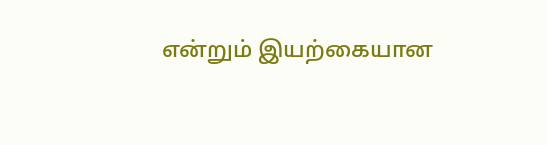என்றும் இயற்கையான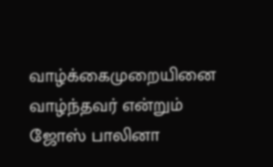வாழ்க்கைமுறையினை வாழ்ந்தவர் என்றும் ஜோஸ் பாலினா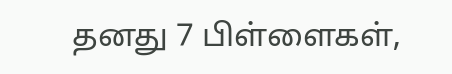தனது 7 பிள்ளைகள்,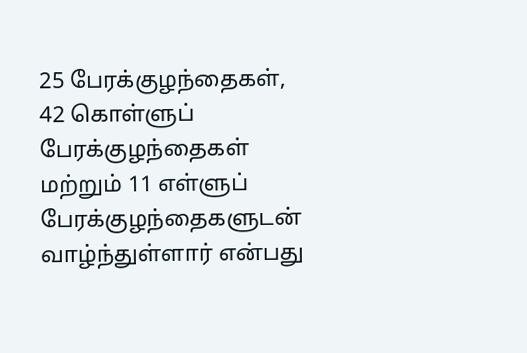25 பேரக்குழந்தைகள், 42 கொள்ளுப் பேரக்குழந்தைகள் மற்றும் 11 எள்ளுப் பேரக்குழந்தைகளுடன் வாழ்ந்துள்ளார் என்பது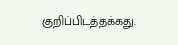குறிப்பிடத்தக்கது.